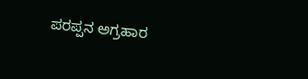ಪರಪ್ಪನ ಅಗ್ರಹಾರ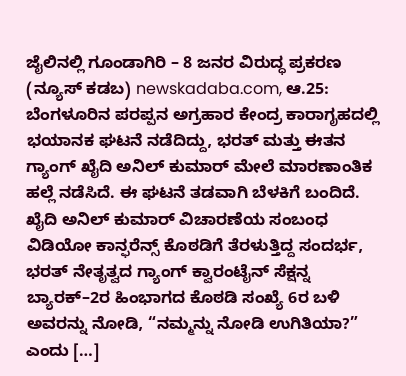ಜೈಲಿನಲ್ಲಿ ಗೂಂಡಾಗಿರಿ – 8 ಜನರ ವಿರುದ್ಧ ಪ್ರಕರಣ
(ನ್ಯೂಸ್ ಕಡಬ) newskadaba.com, ಆ.25: ಬೆಂಗಳೂರಿನ ಪರಪ್ಪನ ಅಗ್ರಹಾರ ಕೇಂದ್ರ ಕಾರಾಗೃಹದಲ್ಲಿ ಭಯಾನಕ ಘಟನೆ ನಡೆದಿದ್ದು, ಭರತ್ ಮತ್ತು ಈತನ ಗ್ಯಾಂಗ್ ಖೈದಿ ಅನಿಲ್ ಕುಮಾರ್ ಮೇಲೆ ಮಾರಣಾಂತಿಕ ಹಲ್ಲೆ ನಡೆಸಿದೆ. ಈ ಘಟನೆ ತಡವಾಗಿ ಬೆಳಕಿಗೆ ಬಂದಿದೆ. ಖೈದಿ ಅನಿಲ್ ಕುಮಾರ್ ವಿಚಾರಣೆಯ ಸಂಬಂಧ ವಿಡಿಯೋ ಕಾನ್ಫರೆನ್ಸ್ ಕೊಠಡಿಗೆ ತೆರಳುತ್ತಿದ್ದ ಸಂದರ್ಭ, ಭರತ್ ನೇತೃತ್ವದ ಗ್ಯಾಂಗ್ ಕ್ವಾರಂಟೈನ್ ಸೆಕ್ಷನ್ನ ಬ್ಯಾರಕ್–2ರ ಹಿಂಭಾಗದ ಕೊಠಡಿ ಸಂಖ್ಯೆ 6ರ ಬಳಿ ಅವರನ್ನು ನೋಡಿ, “ನಮ್ಮನ್ನು ನೋಡಿ ಉಗಿತಿಯಾ?” ಎಂದು […]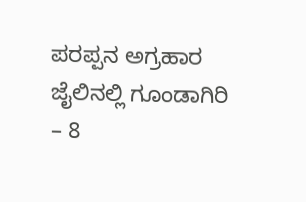ಪರಪ್ಪನ ಅಗ್ರಹಾರ ಜೈಲಿನಲ್ಲಿ ಗೂಂಡಾಗಿರಿ – 8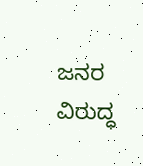ಜನರ ವಿರುದ್ಧ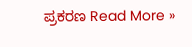ಪ್ರಕರಣ Read More »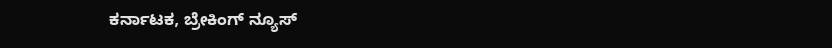ಕರ್ನಾಟಕ, ಬ್ರೇಕಿಂಗ್ ನ್ಯೂಸ್